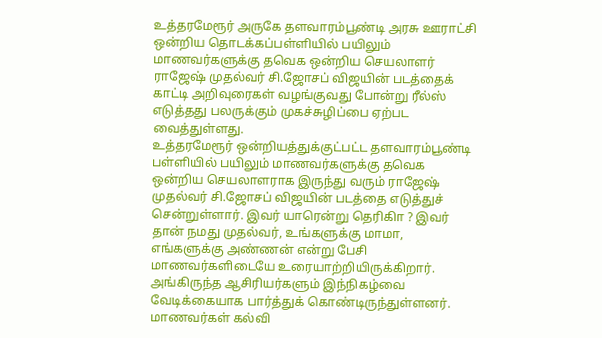உத்தரமேரூர் அருகே தளவாரம்பூண்டி அரசு ஊராட்சி ஒன்றிய தொடக்கப்பள்ளியில் பயிலும் மாணவர்களுக்கு தவெக ஒன்றிய செயலாளர் ராஜேஷ் முதல்வர் சி.ஜோசப் விஜயின் படத்தைக் காட்டி அறிவுரைகள் வழங்குவது போன்று ரீல்ஸ் எடுத்தது பலருக்கும் முகச்சுழிப்பை ஏற்பட வைத்துள்ளது.
உத்தரமேரூர் ஒன்றியத்துக்குட்பட்ட தளவாரம்பூண்டி பள்ளியில் பயிலும் மாணவர்களுக்கு தவெக ஒன்றிய செயலாளராக இருந்து வரும் ராஜேஷ் முதல்வர் சி.ஜோசப் விஜயின் படத்தை எடுத்துச் சென்றுள்ளார். இவர் யாரென்று தெரிகிா ? இவர் தான் நமது முதல்வர், உங்களுக்கு மாமா, எங்களுக்கு அண்ணன் என்று பேசி மாணவர்களிடையே உரையாற்றியிருக்கிறார்.
அங்கிருந்த ஆசிரியர்களும் இந்நிகழ்வை வேடிக்கையாக பார்த்துக் கொண்டிருந்துள்ளனர். மாணவர்கள் கல்வி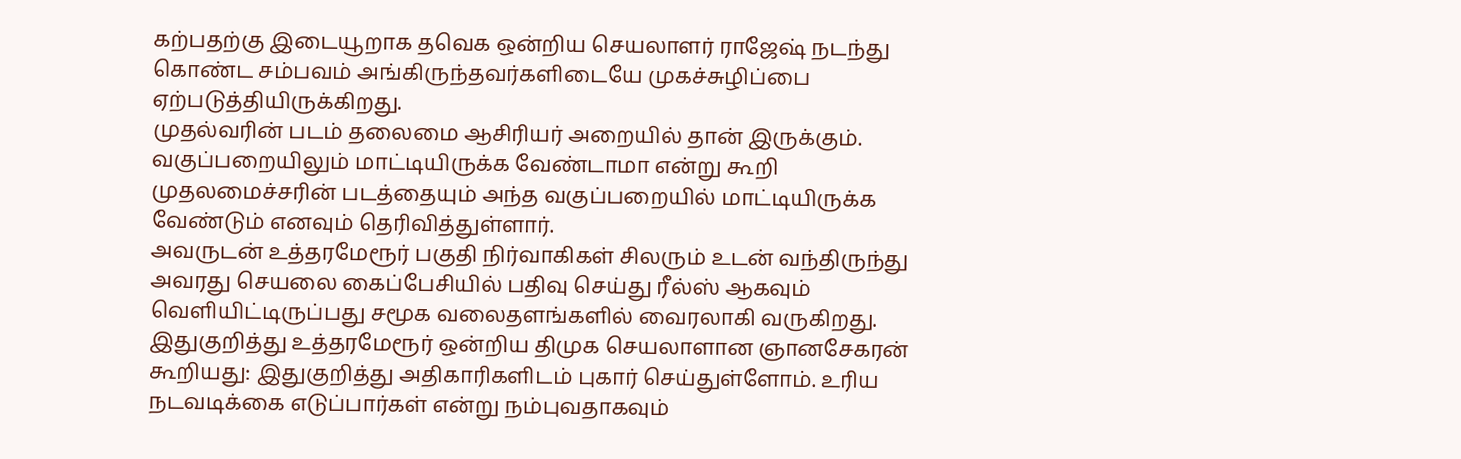கற்பதற்கு இடையூறாக தவெக ஒன்றிய செயலாளர் ராஜேஷ் நடந்து கொண்ட சம்பவம் அங்கிருந்தவர்களிடையே முகச்சுழிப்பை ஏற்படுத்தியிருக்கிறது.
முதல்வரின் படம் தலைமை ஆசிரியர் அறையில் தான் இருக்கும். வகுப்பறையிலும் மாட்டியிருக்க வேண்டாமா என்று கூறி முதலமைச்சரின் படத்தையும் அந்த வகுப்பறையில் மாட்டியிருக்க வேண்டும் எனவும் தெரிவித்துள்ளார்.
அவருடன் உத்தரமேரூர் பகுதி நிர்வாகிகள் சிலரும் உடன் வந்திருந்து அவரது செயலை கைப்பேசியில் பதிவு செய்து ரீல்ஸ் ஆகவும் வெளியிட்டிருப்பது சமூக வலைதளங்களில் வைரலாகி வருகிறது.
இதுகுறித்து உத்தரமேரூர் ஒன்றிய திமுக செயலாளான ஞானசேகரன் கூறியது: இதுகுறித்து அதிகாரிகளிடம் புகார் செய்துள்ளோம். உரிய நடவடிக்கை எடுப்பார்கள் என்று நம்புவதாகவும்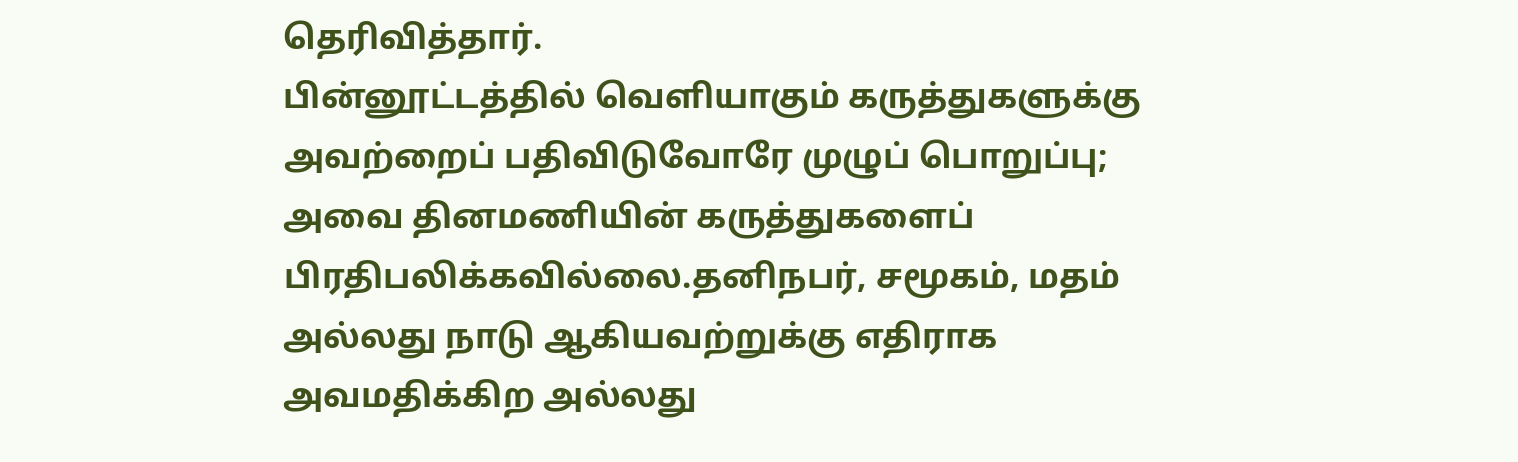தெரிவித்தார்.
பின்னூட்டத்தில் வெளியாகும் கருத்துகளுக்கு அவற்றைப் பதிவிடுவோரே முழுப் பொறுப்பு; அவை தினமணியின் கருத்துகளைப் பிரதிபலிக்கவில்லை.தனிநபர், சமூகம், மதம் அல்லது நாடு ஆகியவற்றுக்கு எதிராக அவமதிக்கிற அல்லது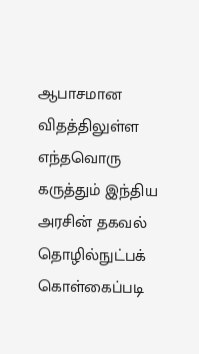ஆபாசமான விதத்திலுள்ள எந்தவொரு கருத்தும் இந்திய அரசின் தகவல் தொழில்நுட்பக் கொள்கைப்படி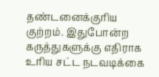தண்டனைக்குரிய குற்றம். இதுபோன்ற கருத்துகளுக்கு எதிராக உரிய சட்ட நடவடிக்கை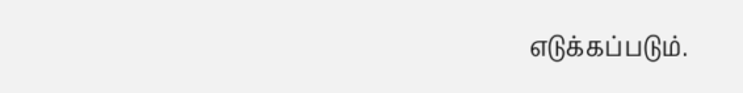எடுக்கப்படும்.